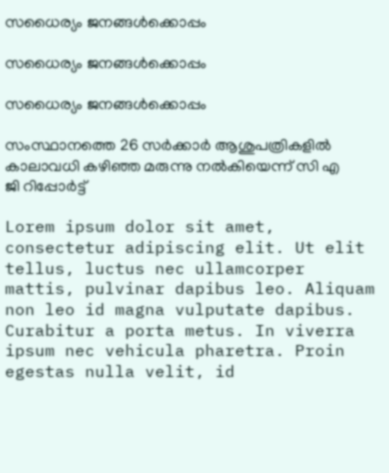സധൈര്യം ജനങ്ങൾക്കൊപ്പം

സധൈര്യം ജനങ്ങൾക്കൊപ്പം

സധൈര്യം ജനങ്ങൾക്കൊപ്പം

സംസ്ഥാനത്തെ 26 സർക്കാർ ആശുപത്രികളിൽ കാലാവധി കഴിഞ്ഞ മരുന്നു നൽകിയെന്ന് സി എ ജി റിപ്പോർട്ട്

Lorem ipsum dolor sit amet, consectetur adipiscing elit. Ut elit tellus, luctus nec ullamcorper mattis, pulvinar dapibus leo. Aliquam non leo id magna vulputate dapibus. Curabitur a porta metus. In viverra ipsum nec vehicula pharetra. Proin egestas nulla velit, id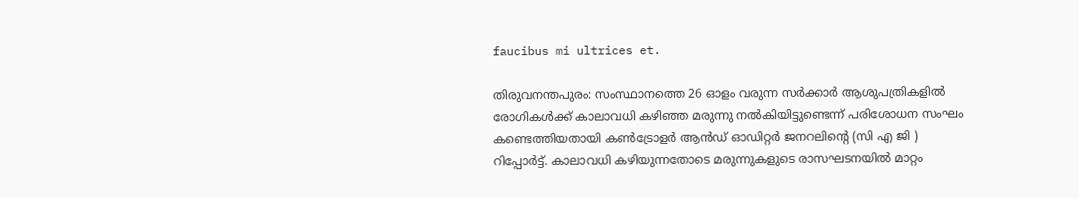faucibus mi ultrices et.

തിരുവനന്തപുരം: സംസ്ഥാനത്തെ 26 ഓളം വരുന്ന സർക്കാർ ആശുപത്രികളിൽ രോഗികൾക്ക് കാലാവധി കഴിഞ്ഞ മരുന്നു നൽകിയിട്ടുണ്ടെന്ന് പരിശോധന സംഘം കണ്ടെത്തിയതായി കൺട്രോളർ ആൻഡ് ഓഡിറ്റർ ജനറലിന്റെ (സി എ ജി ) റിപ്പോർട്ട്. കാലാവധി കഴിയുന്നതോടെ മരുന്നുകളുടെ രാസഘടനയിൽ മാറ്റം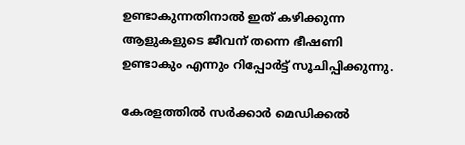ഉണ്ടാകുന്നതിനാൽ ഇത് കഴിക്കുന്ന ആളുകളുടെ ജീവന് തന്നെ ഭീഷണി ഉണ്ടാകും എന്നും റിപ്പോർട്ട് സൂചിപ്പിക്കുന്നു.

കേരളത്തിൽ സർക്കാർ മെഡിക്കൽ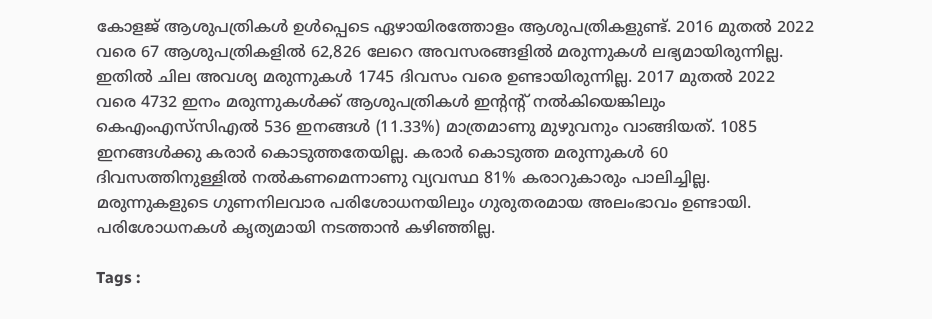കോളജ് ആശുപത്രികൾ ഉൾപ്പെടെ ഏഴായിരത്തോളം ആശുപത്രികളുണ്ട്. 2016 മുതൽ 2022 വരെ 67 ആശുപത്രികളിൽ 62,826 ലേറെ അവസരങ്ങളിൽ മരുന്നുകൾ ലഭ്യമായിരുന്നില്ല. ഇതിൽ ചില അവശ്യ മരുന്നുകൾ 1745 ദിവസം വരെ ഉണ്ടായിരുന്നില്ല. 2017 മുതൽ 2022 വരെ 4732 ഇനം മരുന്നുകൾക്ക് ആശുപത്രികൾ ഇന്റന്റ് നൽകിയെങ്കിലും കെഎംഎസ്‌സിഎൽ 536 ഇനങ്ങൾ (11.33%) മാത്രമാണു മുഴുവനും വാങ്ങിയത്. 1085 ഇനങ്ങൾക്കു കരാർ കൊടുത്തതേയില്ല. കരാർ കൊടുത്ത മരുന്നുകൾ 60 ദിവസത്തിനുള്ളിൽ നൽകണമെന്നാണു വ്യവസ്ഥ 81% കരാറുകാരും പാലിച്ചില്ല. മരുന്നുകളുടെ ഗുണനിലവാര പരിശോധനയിലും ഗുരുതരമായ അലംഭാവം ഉണ്ടായി. പരിശോധനകൾ കൃത്യമായി നടത്താൻ കഴിഞ്ഞില്ല.

Tags :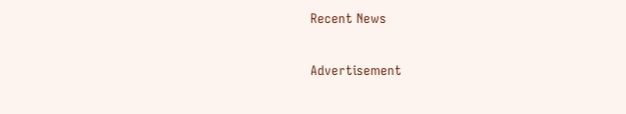Recent News

Advertisement